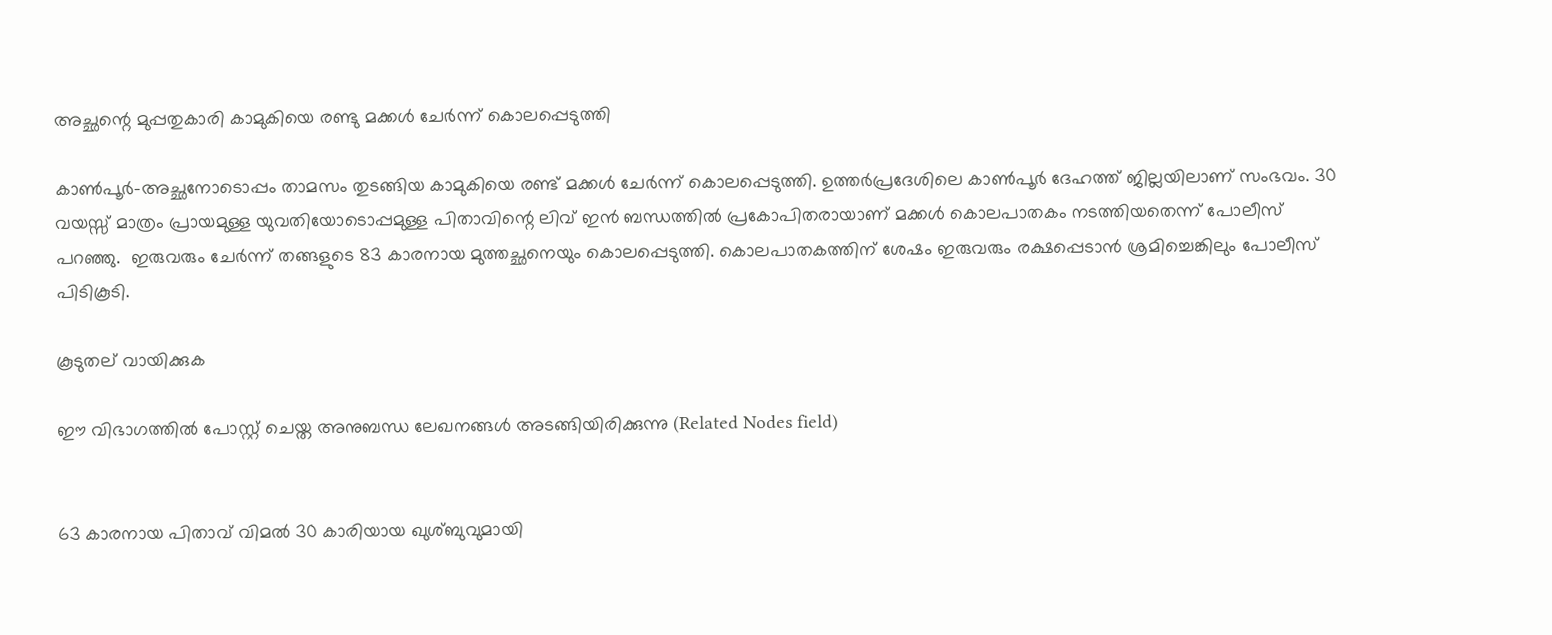അച്ഛന്റെ മുപ്പതുകാരി കാമുകിയെ രണ്ടു മക്കള്‍ ചേര്‍ന്ന് കൊലപ്പെടുത്തി

കാണ്‍പൂര്‍-അച്ഛനോടൊപ്പം താമസം തുടങ്ങിയ കാമുകിയെ രണ്ട് മക്കള്‍ ചേര്‍ന്ന് കൊലപ്പെടുത്തി. ഉത്തര്‍പ്രദേശിലെ കാണ്‍പൂര്‍ ദേഹത്ത് ജില്ലയിലാണ് സംഭവം. 30 വയസ്സ് മാത്രം പ്രായമുള്ള യുവതിയോടൊപ്പമുള്ള പിതാവിന്റെ ലിവ് ഇന്‍ ബന്ധത്തില്‍ പ്രകോപിതരായാണ് മക്കള്‍ കൊലപാതകം നടത്തിയതെന്ന് പോലീസ് പറഞ്ഞു.  ഇരുവരും ചേര്‍ന്ന് തങ്ങളുടെ 83 കാരനായ മുത്തച്ഛനെയും കൊലപ്പെടുത്തി. കൊലപാതകത്തിന് ശേഷം ഇരുവരും രക്ഷപ്പെടാന്‍ ശ്രമിച്ചെങ്കിലും പോലീസ് പിടികൂടി.

കൂടുതല് വായിക്കുക

ഈ വിഭാഗത്തിൽ പോസ്റ്റ് ചെയ്ത അനുബന്ധ ലേഖനങ്ങൾ അടങ്ങിയിരിക്കുന്നു (Related Nodes field)


63 കാരനായ പിതാവ് വിമല്‍ 30 കാരിയായ ഖുശ്ബുവുമായി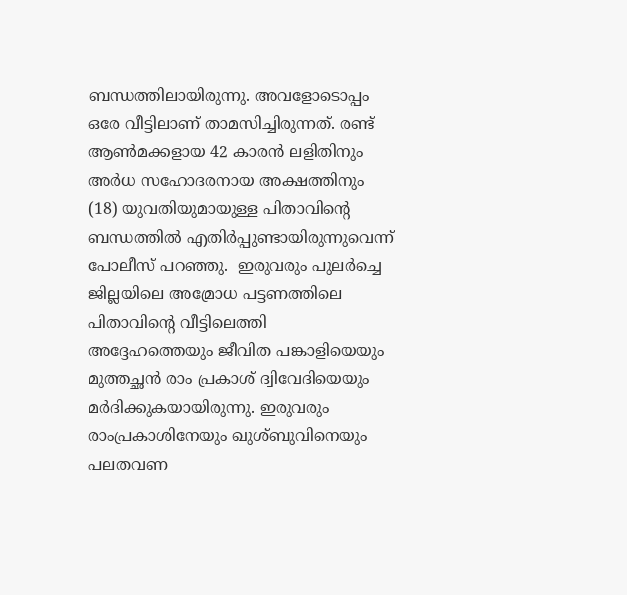ബന്ധത്തിലായിരുന്നു. അവളോടൊപ്പം ഒരേ വീട്ടിലാണ് താമസിച്ചിരുന്നത്. രണ്ട് ആണ്‍മക്കളായ 42 കാരന്‍ ലളിതിനും അര്‍ധ സഹോദരനായ അക്ഷത്തിനും (18) യുവതിയുമായുള്ള പിതാവിന്റെ ബന്ധത്തില്‍ എതിര്‍പ്പുണ്ടായിരുന്നുവെന്ന് പോലീസ് പറഞ്ഞു.  ഇരുവരും പുലര്‍ച്ചെ ജില്ലയിലെ അമ്രോധ പട്ടണത്തിലെ പിതാവിന്റെ വീട്ടിലെത്തി അദ്ദേഹത്തെയും ജീവിത പങ്കാളിയെയും മുത്തച്ഛന്‍ രാം പ്രകാശ് ദ്വിവേദിയെയും മര്‍ദിക്കുകയായിരുന്നു. ഇരുവരും രാംപ്രകാശിനേയും ഖുശ്ബുവിനെയും പലതവണ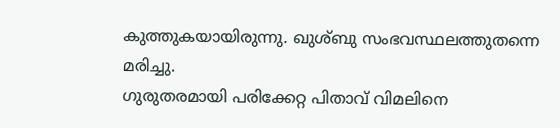കുത്തുകയായിരുന്നു. ഖുശ്ബു സംഭവസ്ഥലത്തുതന്നെ മരിച്ചു.
ഗുരുതരമായി പരിക്കേറ്റ പിതാവ് വിമലിനെ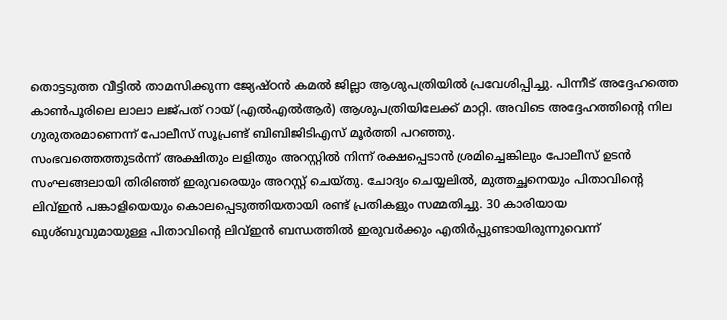തൊട്ടടുത്ത വീട്ടില്‍ താമസിക്കുന്ന ജ്യേഷ്ഠന്‍ കമല്‍ ജില്ലാ ആശുപത്രിയില്‍ പ്രവേശിപ്പിച്ചു. പിന്നീട് അദ്ദേഹത്തെ കാണ്‍പൂരിലെ ലാലാ ലജ്പത് റായ് (എല്‍എല്‍ആര്‍) ആശുപത്രിയിലേക്ക് മാറ്റി. അവിടെ അദ്ദേഹത്തിന്റെ നില ഗുരുതരമാണെന്ന് പോലീസ് സൂപ്രണ്ട് ബിബിജിടിഎസ് മൂര്‍ത്തി പറഞ്ഞു.
സംഭവത്തെത്തുടര്‍ന്ന് അക്ഷിതും ലളിതും അറസ്റ്റില്‍ നിന്ന് രക്ഷപ്പെടാന്‍ ശ്രമിച്ചെങ്കിലും പോലീസ് ഉടന്‍ സംഘങ്ങലായി തിരിഞ്ഞ് ഇരുവരെയും അറസ്റ്റ് ചെയ്തു. ചോദ്യം ചെയ്യലില്‍, മുത്തച്ഛനെയും പിതാവിന്റെ ലിവ്ഇന്‍ പങ്കാളിയെയും കൊലപ്പെടുത്തിയതായി രണ്ട് പ്രതികളും സമ്മതിച്ചു. 30 കാരിയായ ഖുശ്ബുവുമായുള്ള പിതാവിന്റെ ലിവ്ഇന്‍ ബന്ധത്തില്‍ ഇരുവര്‍ക്കും എതിര്‍പ്പുണ്ടായിരുന്നുവെന്ന്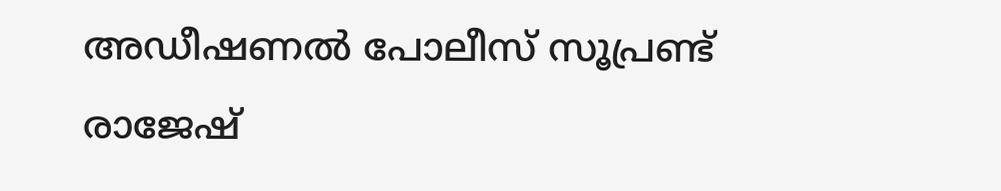അഡീഷണല്‍ പോലീസ് സൂപ്രണ്ട് രാജേഷ്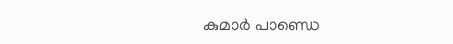കുമാര്‍ പാണ്ഡെ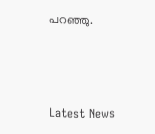പറഞ്ഞു.



Latest News